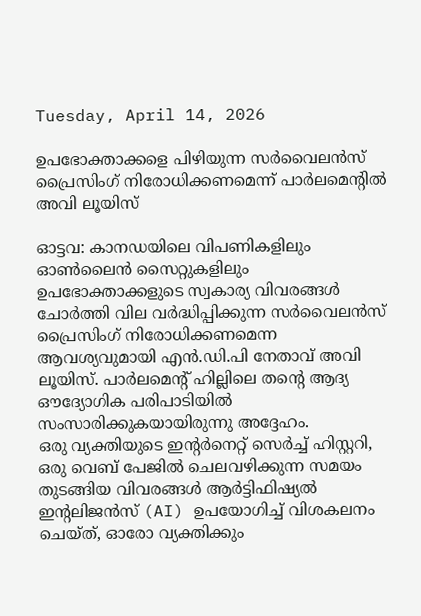Tuesday, April 14, 2026

ഉപഭോക്താക്കളെ പിഴിയുന്ന സർവൈലൻസ് പ്രൈസിംഗ് നിരോധിക്കണമെന്ന്‌ പാർലമെന്റിൽ അവി ലൂയിസ്‌

ഓട്ടവ: കാനഡയിലെ വിപണികളിലും ഓൺലൈൻ സൈറ്റുകളിലും ഉപഭോക്താക്കളുടെ സ്വകാര്യ വിവരങ്ങൾ ചോർത്തി വില വർദ്ധിപ്പിക്കുന്ന സർവൈലൻസ് പ്രൈസിംഗ് നിരോധിക്കണമെന്ന ആവശ്യവുമായി എൻ.ഡി.പി നേതാവ് അവി ലൂയിസ്. പാർലമെന്റ് ഹില്ലിലെ തന്റെ ആദ്യ ഔദ്യോഗിക പരിപാടിയിൽ സംസാരിക്കുകയായിരുന്നു അദ്ദേഹം.
ഒരു വ്യക്തിയുടെ ഇന്റർനെറ്റ് സെർച്ച് ഹിസ്റ്ററി, ഒരു വെബ് പേജിൽ ചെലവഴിക്കുന്ന സമയം തുടങ്ങിയ വിവരങ്ങൾ ആർട്ടിഫിഷ്യൽ ഇന്റലിജൻസ് (AI) ഉപയോഗിച്ച് വിശകലനം ചെയ്ത്, ഓരോ വ്യക്തിക്കും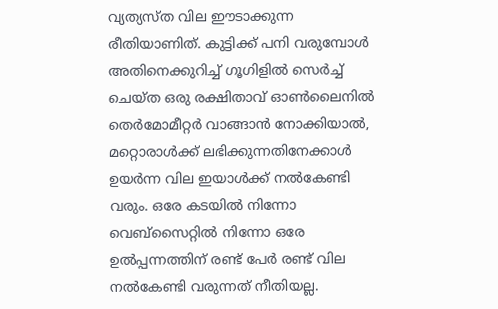വ്യത്യസ്ത വില ഈടാക്കുന്ന രീതിയാണിത്. കുട്ടിക്ക് പനി വരുമ്പോൾ അതിനെക്കുറിച്ച്‌ ഗൂഗിളിൽ സെർച്ച് ചെയ്ത ഒരു രക്ഷിതാവ് ഓൺലൈനിൽ തെർമോമീറ്റർ വാങ്ങാൻ നോക്കിയാൽ, മറ്റൊരാൾക്ക് ലഭിക്കുന്നതിനേക്കാൾ ഉയർന്ന വില ഇയാൾക്ക് നൽകേണ്ടി വരും. ഒരേ കടയിൽ നിന്നോ വെബ്സൈറ്റിൽ നിന്നോ ഒരേ ഉൽപ്പന്നത്തിന് രണ്ട് പേർ രണ്ട് വില നൽകേണ്ടി വരുന്നത് നീതിയല്ല.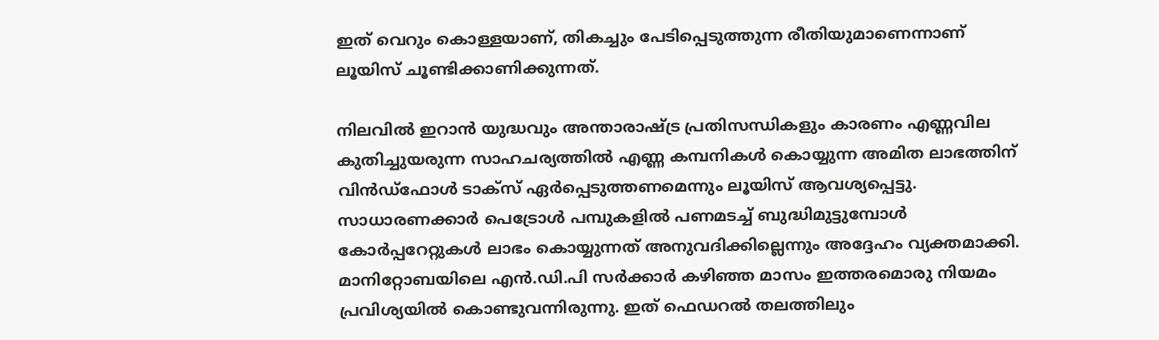ഇത് വെറും കൊള്ളയാണ്, തികച്ചും പേടിപ്പെടുത്തുന്ന രീതിയുമാണെന്നാണ്‌ ലൂയിസ്‌ ചൂണ്ടിക്കാണിക്കുന്നത്‌.

നിലവിൽ ഇറാൻ യുദ്ധവും അന്താരാഷ്ട്ര പ്രതിസന്ധികളും കാരണം എണ്ണവില കുതിച്ചുയരുന്ന സാഹചര്യത്തിൽ എണ്ണ കമ്പനികൾ കൊയ്യുന്ന അമിത ലാഭത്തിന് വിൻഡ്‌ഫോൾ ടാക്സ് ഏർപ്പെടുത്തണമെന്നും ലൂയിസ് ആവശ്യപ്പെട്ടു. സാധാരണക്കാർ പെട്രോൾ പമ്പുകളിൽ പണമടച്ച് ബുദ്ധിമുട്ടുമ്പോൾ കോർപ്പറേറ്റുകൾ ലാഭം കൊയ്യുന്നത് അനുവദിക്കില്ലെന്നും അദ്ദേഹം വ്യക്തമാക്കി. മാനിറ്റോബയിലെ എൻ.ഡി.പി സർക്കാർ കഴിഞ്ഞ മാസം ഇത്തരമൊരു നിയമം പ്രവിശ്യയിൽ കൊണ്ടുവന്നിരുന്നു. ഇത് ഫെഡറൽ തലത്തിലും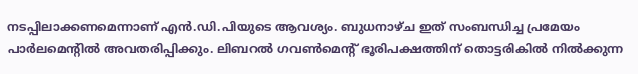നടപ്പിലാക്കണമെന്നാണ് എൻ.ഡി.പിയുടെ ആവശ്യം. ബുധനാഴ്ച ഇത് സംബന്ധിച്ച പ്രമേയം പാർലമെന്റിൽ അവതരിപ്പിക്കും. ലിബറൽ ഗവൺമെന്റ് ഭൂരിപക്ഷത്തിന് തൊട്ടരികിൽ നിൽക്കുന്ന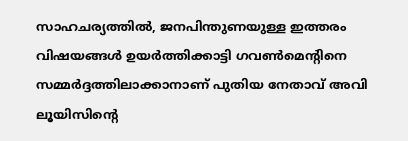സാഹചര്യത്തിൽ, ജനപിന്തുണയുള്ള ഇത്തരം വിഷയങ്ങൾ ഉയർത്തിക്കാട്ടി ഗവൺമെന്റിനെ സമ്മർദ്ദത്തിലാക്കാനാണ് പുതിയ നേതാവ് അവി ലൂയിസിന്റെ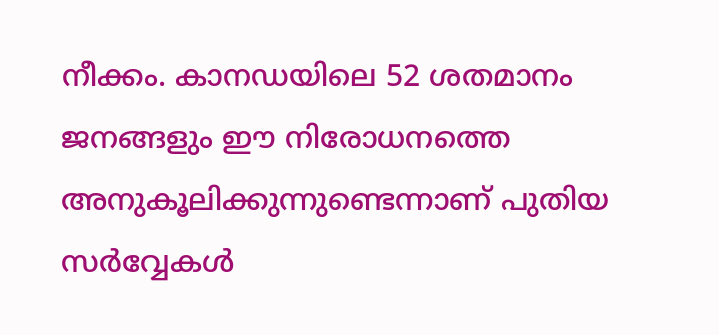നീക്കം. കാനഡയിലെ 52 ശതമാനം ജനങ്ങളും ഈ നിരോധനത്തെ അനുകൂലിക്കുന്നുണ്ടെന്നാണ് പുതിയ സർവ്വേകൾ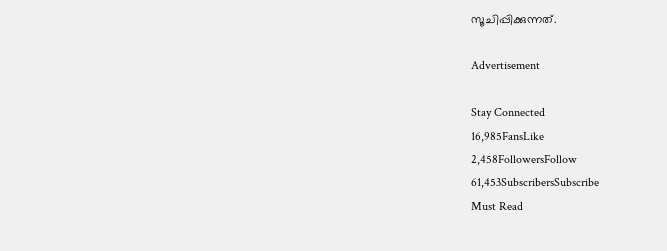സൂചിപ്പിക്കുന്നത്.

Advertisement

Stay Connected
16,985FansLike
2,458FollowersFollow
61,453SubscribersSubscribe
Must Read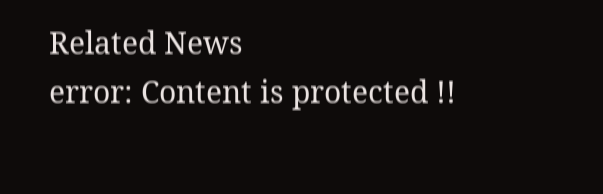Related News
error: Content is protected !!